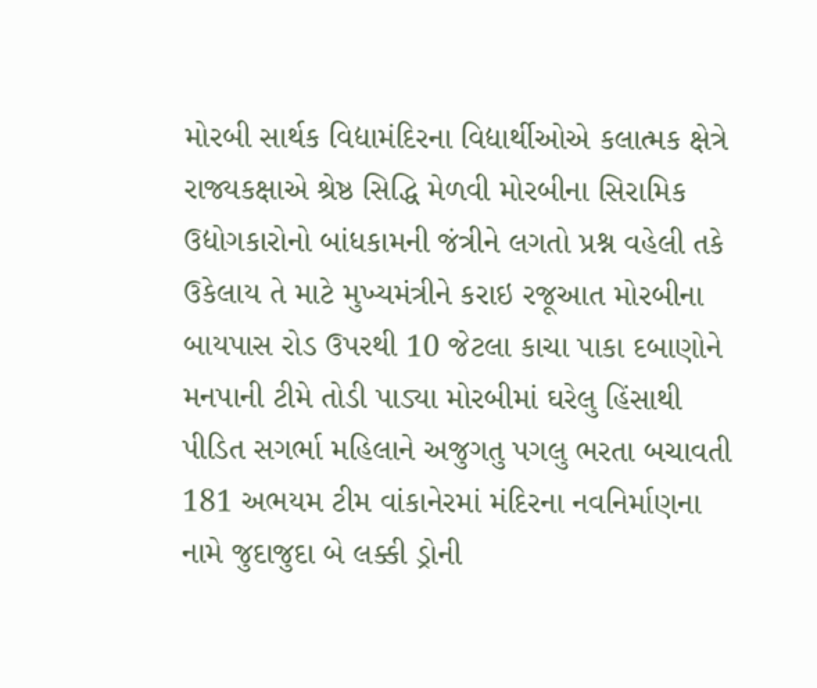મોરબી સાર્થક વિદ્યામંદિરના વિદ્યાર્થીઓએ કલાત્મક ક્ષેત્રે રાજ્યકક્ષાએ શ્રેષ્ઠ સિદ્ધિ મેળવી મોરબીના સિરામિક ઉદ્યોગકારોનો બાંધકામની જંત્રીને લગતો પ્રશ્ન વહેલી તકે ઉકેલાય તે માટે મુખ્યમંત્રીને કરાઇ રજૂઆત મોરબીના બાયપાસ રોડ ઉપરથી 10 જેટલા કાચા પાકા દબાણોને મનપાની ટીમે તોડી પાડ્યા મોરબીમાં ઘરેલુ હિંસાથી પીડિત સગર્ભા મહિલાને અજુગતુ પગલુ ભરતા બચાવતી 181 અભયમ ટીમ વાંકાનેરમાં મંદિરના નવનિર્માણના નામે જુદાજુદા બે લક્કી ડ્રોની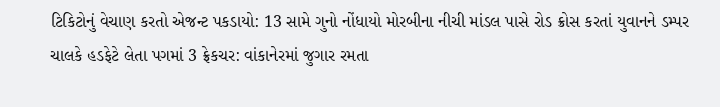ટિકિટોનું વેચાણ કરતો એજન્ટ પકડાયો: 13 સામે ગુનો નોંધાયો મોરબીના નીચી માંડલ પાસે રોડ ક્રોસ કરતાં યુવાનને ડમ્પર ચાલકે હડફેટે લેતા પગમાં 3 ફ્રેકચર: વાંકાનેરમાં જુગાર રમતા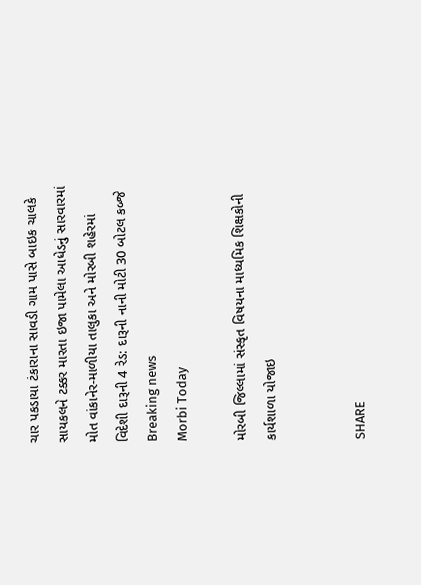ચાર પકડાયા ટંકારાના સાવડી ગામ પાસે બાઇક ચાલકે સાયકલને ટક્કર મારતા ઇજા પામેલા આધેડનું સારવારમાં મોત વાંકાનેર-માળીયા તાલુકા અને મોરબી શહેરમાં વિદેશી દારૂની 4 રેડ: દારૂની નાની મોટી 30 બોટલ કબ્જે
Breaking news
Morbi Today

મોરબી જિલ્લામાં સંસ્કૃત વિષયના માધ્યમિક શિક્ષકોની કાર્યશાળા યોજાઇ


SHARE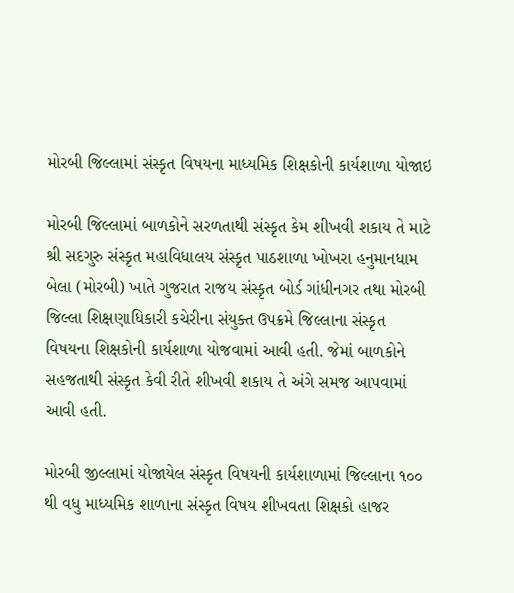મોરબી જિલ્લામાં સંસ્કૃત વિષયના માધ્યમિક શિક્ષકોની કાર્યશાળા યોજાઇ

મોરબી જિલ્લામાં બાળકોને સરળતાથી સંસ્કૃત કેમ શીખવી શકાય તે માટે શ્રી સદગુરુ સંસ્કૃત મહાવિધાલય સંસ્કૃત પાઠશાળા ખોખરા હનુમાનધામ બેલા (મોરબી) ખાતે ગુજરાત રાજય સંસ્કૃત બોર્ડ ગાંધીનગર તથા મોરબી જિલ્લા શિક્ષણાધિકારી કચેરીના સંયુક્ત ઉપક્રમે જિલ્લાના સંસ્કૃત વિષયના શિક્ષકોની કાર્યશાળા યોજવામાં આવી હતી. જેમાં બાળકોને સહજતાથી સંસ્કૃત કેવી રીતે શીખવી શકાય તે અંગે સમજ આપવામાં આવી હતી.

મોરબી જીલ્લામાં યોજાયેલ સંસ્કૃત વિષયની કાર્યશાળામાં જિલ્લાના ૧૦૦ થી વધુ માધ્યમિક શાળાના સંસ્કૃત વિષય શીખવતા શિક્ષકો હાજર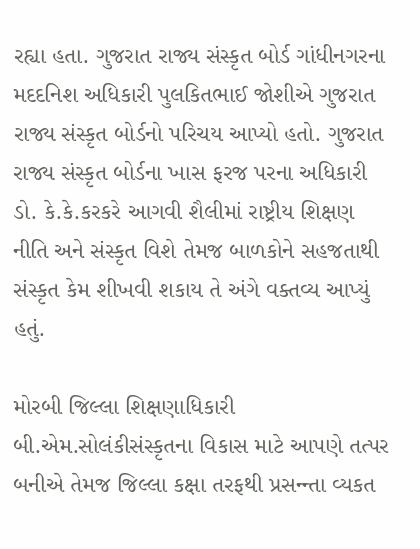રહ્યા હતા. ગુજરાત રાજ્ય સંસ્કૃત બોર્ડ ગાંધીનગરના મદદનિશ અધિકારી પુલકિતભાઈ જોશીએ ગુજરાત રાજ્ય સંસ્કૃત બોર્ડનો પરિચય આપ્યો હતો. ગુજરાત રાજ્ય સંસ્કૃત બોર્ડના ખાસ ફરજ પરના અધિકારી ડો. કે.કે.કરકરે આગવી શૈલીમાં રાષ્ટ્રીય શિક્ષણ નીતિ અને સંસ્કૃત વિશે તેમજ બાળકોને સહજતાથી સંસ્કૃત કેમ શીખવી શકાય તે અંગે વક્તવ્ય આપ્યું હતું.

મોરબી જિલ્લા શિક્ષણાધિકારી બી.એમ.સોલંકીસંસ્કૃતના વિકાસ માટે આપણે તત્પર બનીએ તેમજ જિલ્લા કક્ષા તરફથી પ્રસન્ન્તા વ્યકત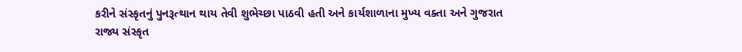કરીને સંસ્કૃતનું પુનરૂત્થાન થાય તેવી શુભેચ્છા પાઠવી હતી અને કાર્યશાળાના મુખ્ય વક્તા અને ગુજરાત રાજ્ય સંસ્કૃત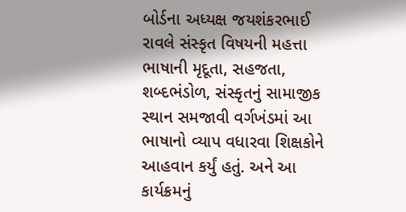બોર્ડના અધ્યક્ષ જયશંકરભાઈ રાવલે સંસ્કૃત વિષયની મહત્તા ભાષાની મૃદૂતા, સહજતા, શબ્દભંડોળ, સંસ્કૃતનું સામાજીક સ્થાન સમજાવી વર્ગખંડમાં આ ભાષાનો વ્યાપ વધારવા શિક્ષકોને આહવાન કર્યું હતું. અને આ કાર્યક્રમનું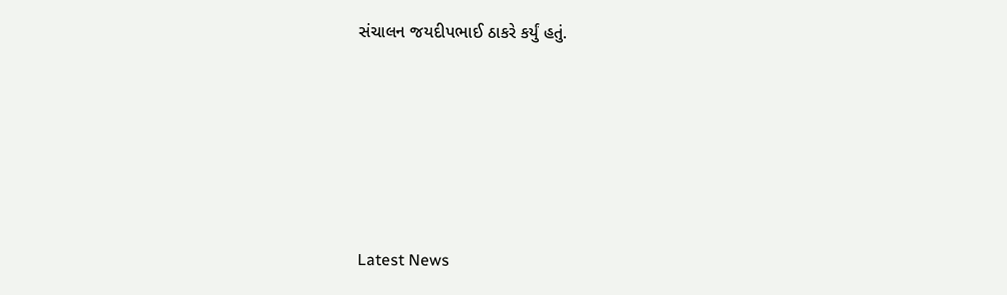સંચાલન જયદીપભાઈ ઠાકરે કર્યું હતું.






Latest News